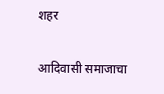शहर

आदिवासी समाजाचा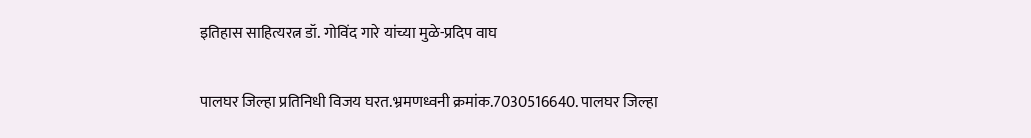इतिहास साहित्यरत्न डॉ. गोविंद गारे यांच्या मुळे-प्रदिप वाघ

पालघर जिल्हा प्रतिनिधी विजय घरत.भ्रमणध्वनी क्रमांक.7030516640. पालघर जिल्हा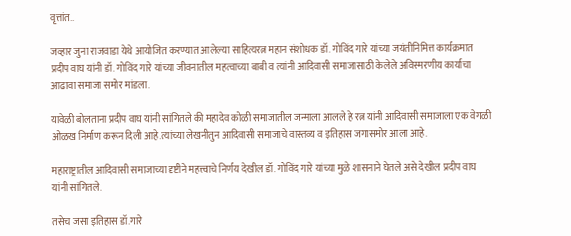वृत्तांत..

जव्हार जुना राजवाडा येथे आयोजित करण्यात आलेल्या साहित्यरत्न महान संशोधक डॉ. गोविंद गारे यांच्या जयंतीनिमित्त कार्यक्रमात प्रदीप वाघ यांनी डॉ. गोविंद गारे यांच्या जीवनातील महत्वाच्या बाबी व त्यांनी आदिवासी समाजासाठी केलेले अविस्मरणीय कार्याचा आढावा समाजा समोर मांडला.

यावेळी बोलताना प्रदीप वाघ यांनी सांगितले की महादेव कोळी समाजातील जन्माला आलले हे रत्न यांनी आदिवासी समाजाला एक वेगळी ओळख निर्माण करून दिली आहे.त्यांच्या लेखनीतुन आदिवासी समाजाचे वास्तव्य व इतिहास जगासमोर आला आहे.

महाराष्ट्रातील आदिवासी समाजाच्या दृष्टीने महत्त्वाचे निर्णय देखील डॉ. गोविंद गारे यांच्या मुळे शासनाने घेतले असे देखील प्रदीप वाघ यांनी सांगितले.

तसेच जसा इतिहास डॉ.गारे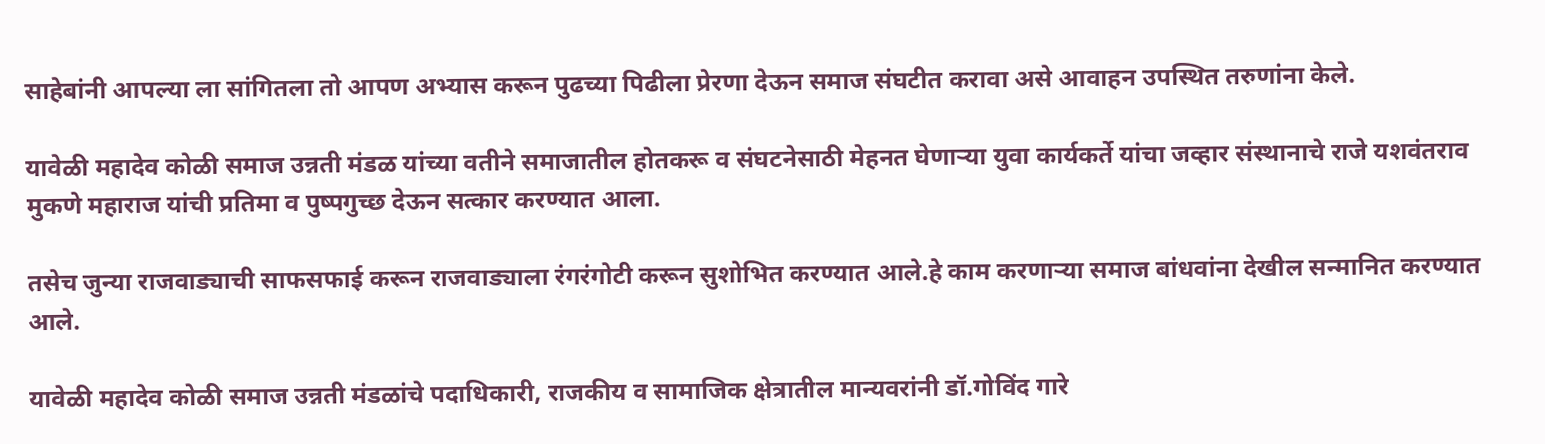साहेबांनी आपल्या ला सांगितला तो आपण अभ्यास करून पुढच्या पिढीला प्रेरणा देऊन समाज संघटीत करावा असे आवाहन उपस्थित तरुणांना केले.

यावेळी महादेव कोळी समाज उन्नती मंडळ यांच्या वतीने समाजातील होतकरू व संघटनेसाठी मेहनत घेणाऱ्या युवा कार्यकर्ते यांचा जव्हार संस्थानाचे राजे यशवंतराव मुकणे महाराज यांची प्रतिमा व पुष्पगुच्छ देऊन सत्कार करण्यात आला.

तसेच जुन्या राजवाड्याची साफसफाई करून राजवाड्याला रंगरंगोटी करून सुशोभित करण्यात आले.हे काम करणाऱ्या समाज बांधवांना देखील सन्मानित करण्यात आले.

यावेळी महादेव कोळी समाज उन्नती मंडळांचे पदाधिकारी, राजकीय व सामाजिक क्षेत्रातील मान्यवरांनी डॉ.गोविंद गारे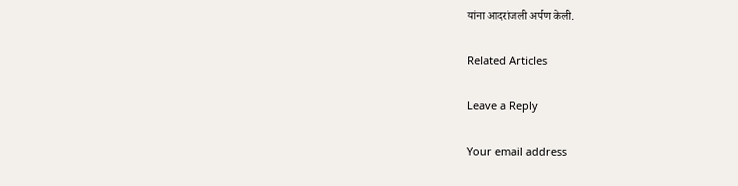यांना आदरांजली अर्पण केली.

Related Articles

Leave a Reply

Your email address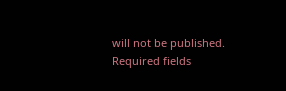will not be published. Required fields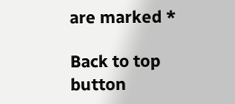are marked *

Back to top button